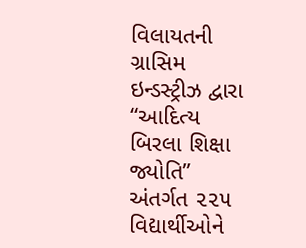વિલાયતની ગ્રાસિમ ઇન્ડસ્ટ્રીઝ દ્વારા “આદિત્ય બિરલા શિક્ષા જ્યોતિ” અંતર્ગત ૨૨૫ વિદ્યાર્થીઓને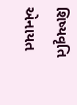શિષ્યવૃતિ એનાયત